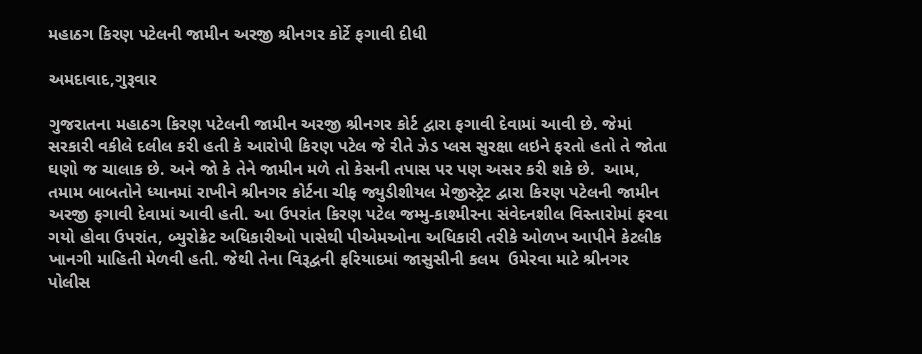મહાઠગ કિરણ પટેલની જામીન અરજી શ્રીનગર કોર્ટે ફગાવી દીધી

અમદાવાદ,ગુરૂવાર

ગુજરાતના મહાઠગ કિરણ પટેલની જામીન અરજી શ્રીનગર કોર્ટ દ્વારા ફગાવી દેવામાં આવી છે. જેમાં સરકારી વકીલે દલીલ કરી હતી કે આરોપી કિરણ પટેલ જે રીતે ઝેડ પ્લસ સુરક્ષા લઇને ફરતો હતો તે જોતા ઘણો જ ચાલાક છે. અને જો કે તેને જામીન મળે તો કેસની તપાસ પર પણ અસર કરી શકે છે.  આમ, તમામ બાબતોને ધ્યાનમાં રાખીને શ્રીનગર કોર્ટના ચીફ જ્યુડીશીયલ મેજીસ્ટ્રેટ દ્વારા કિરણ પટેલની જામીન અરજી ફગાવી દેવામાં આવી હતી. આ ઉપરાંત કિરણ પટેલ જમ્મુ-કાશ્મીરના સંવેદનશીલ વિસ્તારોમાં ફરવા ગયો હોવા ઉપરાંત, બ્યુરોક્રેટ અધિકારીઓ પાસેથી પીએમઓના અધિકારી તરીકે ઓળખ આપીને કેટલીક ખાનગી માહિતી મેળવી હતી. જેથી તેના વિરૂદ્વની ફરિયાદમાં જાસુસીની કલમ  ઉમેરવા માટે શ્રીનગર પોલીસ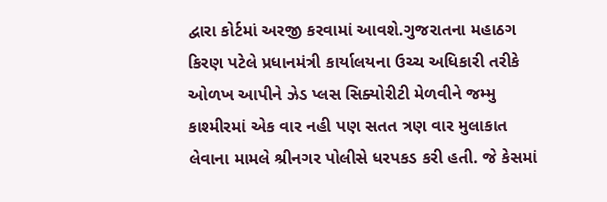દ્વારા કોર્ટમાં અરજી કરવામાં આવશે.ગુજરાતના મહાઠગ કિરણ પટેલે પ્રધાનમંત્રી કાર્યાલયના ઉચ્ચ અધિકારી તરીકે ઓળખ આપીને ઝેડ પ્લસ સિક્યોરીટી મેળવીને જમ્મુ કાશ્મીરમાં એક વાર નહી પણ સતત ત્રણ વાર મુલાકાત લેવાના મામલે શ્રીનગર પોલીસે ધરપકડ કરી હતી. જે કેસમાં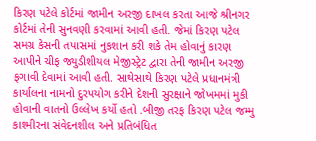કિરણ પટેલે કોર્ટમાં જામીન અરજી દાખલ કરતા આજે શ્રીનગર કોર્ટમાં તેની સુનવણી કરવામાં આવી હતી. જેમાં કિરણ પટેલ સમગ્ર કેસની તપાસમાં નુકશાન કરી શકે તેમ હોવાનું કારણ આપીને ચીફ જ્યુડીશીયલ મેજીસ્ટ્રેટ દ્વારા તેની જામીન અરજી ફગાવી દેવામાં આવી હતી. સાથેસાથે કિરણ પટેલે પ્રધાનમંત્રી કાર્યાલના નામનો દુરપયોગ કરીને દેશની સુરક્ષાને જોખમમાં મુકી હોવાની વાતનો ઉલ્લેખ કર્યો હતો .બીજી તરફ કિરણ પટેલ જમ્મુ કાશ્મીરના સંવેદનશીલ અને પ્રતિબંધિત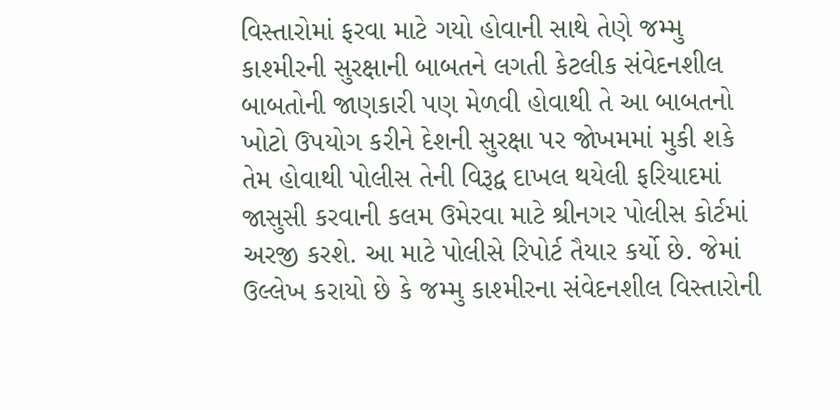વિસ્તારોમાં ફરવા માટે ગયો હોવાની સાથે તેણે જમ્મુ કાશ્મીરની સુરક્ષાની બાબતને લગતી કેટલીક સંવેદનશીલ બાબતોની જાણકારી પણ મેળવી હોવાથી તે આ બાબતનો ખોટો ઉપયોગ કરીને દેશની સુરક્ષા પર જોખમમાં મુકી શકે તેમ હોવાથી પોલીસ તેની વિરૂદ્વ દાખલ થયેલી ફરિયાદમાં જાસુસી કરવાની કલમ ઉમેરવા માટે શ્રીનગર પોલીસ કોર્ટમાં અરજી કરશે. આ માટે પોલીસે રિપોર્ટ તૈયાર કર્યો છે. જેમાં ઉલ્લેખ કરાયો છે કે જમ્મુ કાશ્મીરના સંવેદનશીલ વિસ્તારોની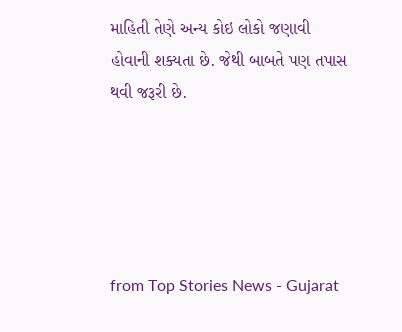માહિતી તેણે અન્ય કોઇ લોકો જણાવી હોવાની શક્યતા છે. જેથી બાબતે પણ તપાસ થવી જરૂરી છે.





from Top Stories News - Gujarat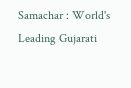Samachar : World's Leading Gujarati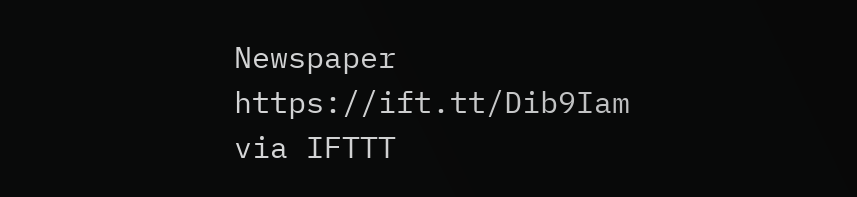Newspaper https://ift.tt/Dib9Iam
via IFTTT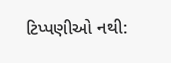ટિપ્પણીઓ નથી: